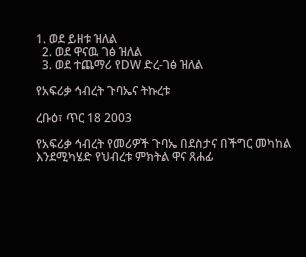1. ወደ ይዘቱ ዝለል
  2. ወደ ዋናዉ ገፅ ዝለል
  3. ወደ ተጨማሪ የDW ድረ-ገፅ ዝለል

የአፍሪቃ ኅብረት ጉባኤና ትኩረቱ

ረቡዕ፣ ጥር 18 2003

የአፍሪቃ ኅብረት የመሪዎች ጉባኤ በደስታና በችግር መካከል እንደሚካሄድ የህብረቱ ምክትል ዋና ጸሐፊ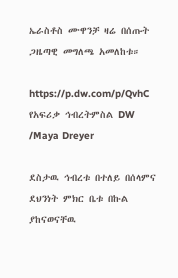ኤራስቶስ ሙዋንቻ ዛሬ በሰጡት ጋዜጣዊ መግለጫ አመለከቱ።

https://p.dw.com/p/QvhC
የአፍሪቃ ኅብረትምስል DW /Maya Dreyer

ደስታዉ ኅብረቱ በተለይ በሰላምና ደህንነት ምክር ቤቱ በኩል ያከናወናቸዉ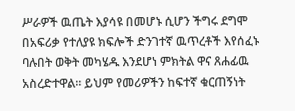ሥራዎች ዉጤት እያሳዩ በመሆኑ ሲሆን ችግሩ ደግሞ በአፍሪቃ የተለያዩ ክፍሎች ድንገተኛ ዉጥረቶች እየሰፈኑ ባሉበት ወቅት መካሄዱ እንደሆነ ምክትል ዋና ጸሐፊዉ አስረድተዋል። ይህም የመሪዎችን ከፍተኛ ቁርጠኝነት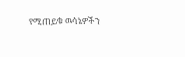የሚጠይቁ ዉሳኔዎችን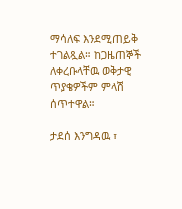ማሳለፍ እንደሚጠይቅ ተገልጿል። ከጋዜጠኞች ለቀረቡላቸዉ ወቅታዊ ጥያቄዎችም ምላሽ ሰጥተዋል።

ታደሰ እንግዳዉ ፣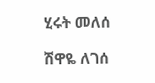ሂሩት መለሰ

ሽዋዬ ለገሰ